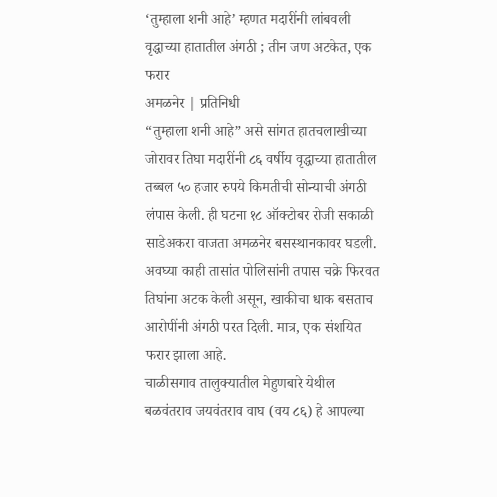‘तुम्हाला शनी आहे’ म्हणत मदारींनी लांबवली वृद्धाच्या हातातील अंगठी ; तीन जण अटकेत, एक फरार
अमळनेर | प्रतिनिधी
“तुम्हाला शनी आहे” असे सांगत हातचलाखीच्या जोरावर तिघा मदारींनी ८६ वर्षीय वृद्धाच्या हातातील तब्बल ५० हजार रुपये किमतीची सोन्याची अंगठी लंपास केली. ही घटना १८ ऑक्टोबर रोजी सकाळी साडेअकरा वाजता अमळनेर बसस्थानकावर घडली. अवघ्या काही तासांत पोलिसांनी तपास चक्रे फिरवत तिघांना अटक केली असून, खाकीचा धाक बसताच आरोपींनी अंगठी परत दिली. मात्र, एक संशयित फरार झाला आहे.
चाळीसगाव तालुक्यातील मेहुणबारे येथील बळवंतराव जयवंतराव वाघ (वय ८६) हे आपल्या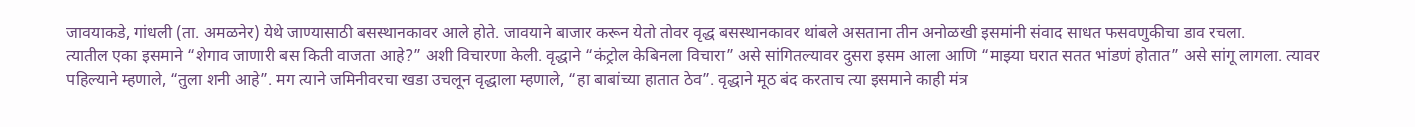जावयाकडे, गांधली (ता. अमळनेर) येथे जाण्यासाठी बसस्थानकावर आले होते. जावयाने बाजार करून येतो तोवर वृद्ध बसस्थानकावर थांबले असताना तीन अनोळखी इसमांनी संवाद साधत फसवणुकीचा डाव रचला.
त्यातील एका इसमाने “शेगाव जाणारी बस किती वाजता आहे?” अशी विचारणा केली. वृद्धाने “कंट्रोल केबिनला विचारा” असे सांगितल्यावर दुसरा इसम आला आणि “माझ्या घरात सतत भांडणं होतात” असे सांगू लागला. त्यावर पहिल्याने म्हणाले, “तुला शनी आहे”. मग त्याने जमिनीवरचा खडा उचलून वृद्धाला म्हणाले, “हा बाबांच्या हातात ठेव”. वृद्धाने मूठ बंद करताच त्या इसमाने काही मंत्र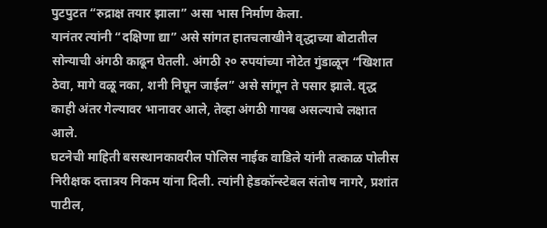पुटपुटत “रुद्राक्ष तयार झाला” असा भास निर्माण केला.
यानंतर त्यांनी “दक्षिणा द्या” असे सांगत हातचलाखीने वृद्धाच्या बोटातील सोन्याची अंगठी काढून घेतली. अंगठी २० रुपयांच्या नोटेत गुंडाळून “खिशात ठेवा, मागे वळू नका, शनी निघून जाईल” असे सांगून ते पसार झाले. वृद्ध काही अंतर गेल्यावर भानावर आले, तेव्हा अंगठी गायब असल्याचे लक्षात आले.
घटनेची माहिती बसस्थानकावरील पोलिस नाईक वाडिले यांनी तत्काळ पोलीस निरीक्षक दत्तात्रय निकम यांना दिली. त्यांनी हेडकॉन्स्टेबल संतोष नागरे, प्रशांत पाटील,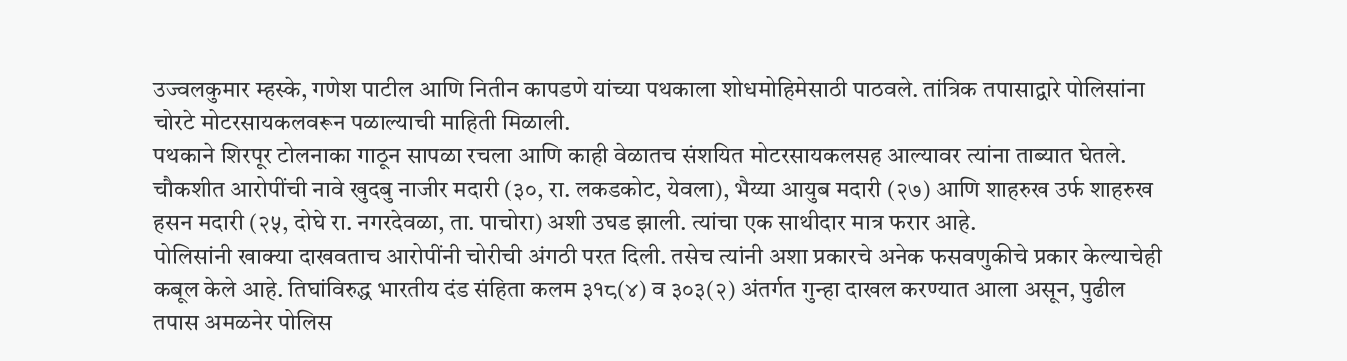उज्वलकुमार म्हस्के, गणेश पाटील आणि नितीन कापडणे यांच्या पथकाला शोधमोहिमेसाठी पाठवले. तांत्रिक तपासाद्वारे पोलिसांना चोरटे मोटरसायकलवरून पळाल्याची माहिती मिळाली.
पथकाने शिरपूर टोलनाका गाठून सापळा रचला आणि काही वेळातच संशयित मोटरसायकलसह आल्यावर त्यांना ताब्यात घेतले. चौकशीत आरोपींची नावे खुदबु नाजीर मदारी (३०, रा. लकडकोट, येवला), भैय्या आयुब मदारी (२७) आणि शाहरुख उर्फ शाहरुख हसन मदारी (२५, दोघे रा. नगरदेवळा, ता. पाचोरा) अशी उघड झाली. त्यांचा एक साथीदार मात्र फरार आहे.
पोलिसांनी खाक्या दाखवताच आरोपींनी चोरीची अंगठी परत दिली. तसेच त्यांनी अशा प्रकारचे अनेक फसवणुकीचे प्रकार केल्याचेही कबूल केले आहे. तिघांविरुद्ध भारतीय दंड संहिता कलम ३१८(४) व ३०३(२) अंतर्गत गुन्हा दाखल करण्यात आला असून, पुढील तपास अमळनेर पोलिस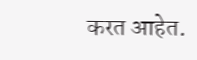करत आहेत.